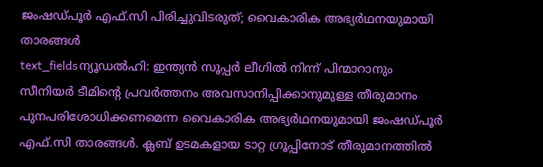ജംഷഡ്പൂർ എഫ്.സി പിരിച്ചുവിടരുത്; വൈകാരിക അഭ്യർഥനയുമായി താരങ്ങൾ
text_fieldsന്യൂഡൽഹി: ഇന്ത്യൻ സൂപ്പർ ലീഗിൽ നിന്ന് പിന്മാറാനും സീനിയർ ടീമിന്റെ പ്രവർത്തനം അവസാനിപ്പിക്കാനുമുള്ള തീരുമാനം പുനപരിശോധിക്കണമെന്ന വൈകാരിക അഭ്യർഥനയുമായി ജംഷഡ്പൂർ എഫ്.സി താരങ്ങൾ. ക്ലബ് ഉടമകളായ ടാറ്റ ഗ്രൂപ്പിനോട് തീരുമാനത്തിൽ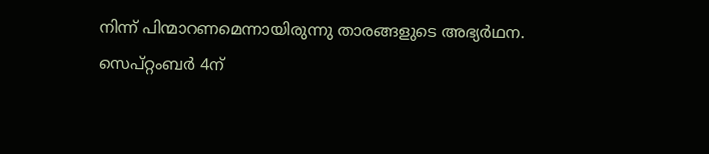നിന്ന് പിന്മാറണമെന്നായിരുന്നു താരങ്ങളുടെ അഭ്യർഥന.
സെപ്റ്റംബർ 4ന്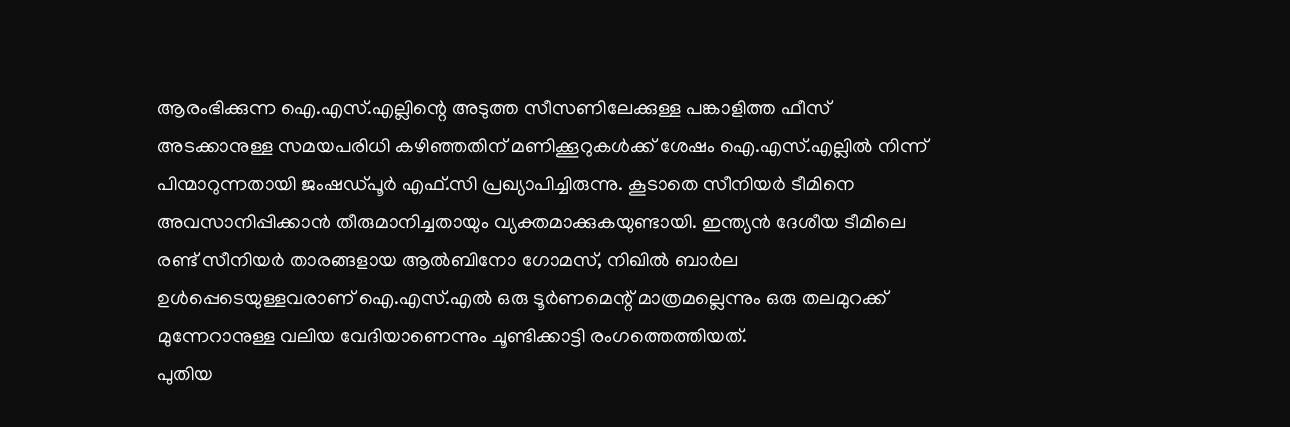ആരംഭിക്കുന്ന ഐ.എസ്.എല്ലിന്റെ അടുത്ത സീസണിലേക്കുള്ള പങ്കാളിത്ത ഫീസ് അടക്കാനുള്ള സമയപരിധി കഴിഞ്ഞതിന് മണിക്കൂറുകൾക്ക് ശേഷം ഐ.എസ്.എല്ലിൽ നിന്ന് പിന്മാറുന്നതായി ജംഷഡ്പൂർ എഫ്.സി പ്രഖ്യാപിച്ചിരുന്നു. കൂടാതെ സീനിയർ ടീമിനെ അവസാനിപ്പിക്കാൻ തീരുമാനിച്ചതായും വ്യക്തമാക്കുകയുണ്ടായി. ഇന്ത്യൻ ദേശീയ ടീമിലെ രണ്ട് സീനിയർ താരങ്ങളായ ആൽബിനോ ഗോമസ്, നിഖിൽ ബാർല ഉൾപ്പെടെയുള്ളവരാണ് ഐ.എസ്.എൽ ഒരു ടൂർണമെന്റ് മാത്രമല്ലെന്നും ഒരു തലമുറക്ക് മുന്നേറാനുള്ള വലിയ വേദിയാണെന്നും ചൂണ്ടിക്കാട്ടി രംഗത്തെത്തിയത്.
പുതിയ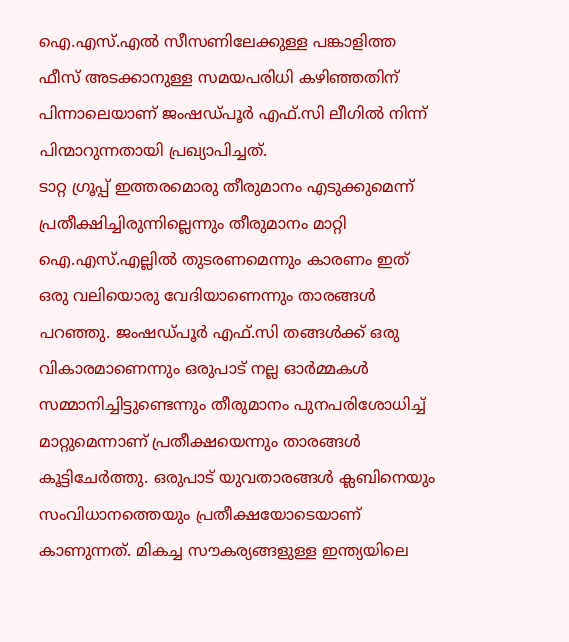ഐ.എസ്.എൽ സീസണിലേക്കുള്ള പങ്കാളിത്ത ഫീസ് അടക്കാനുള്ള സമയപരിധി കഴിഞ്ഞതിന് പിന്നാലെയാണ് ജംഷഡ്പൂർ എഫ്.സി ലീഗിൽ നിന്ന് പിന്മാറുന്നതായി പ്രഖ്യാപിച്ചത്.
ടാറ്റ ഗ്രൂപ്പ് ഇത്തരമൊരു തീരുമാനം എടുക്കുമെന്ന് പ്രതീക്ഷിച്ചിരുന്നില്ലെന്നും തീരുമാനം മാറ്റി ഐ.എസ്.എല്ലിൽ തുടരണമെന്നും കാരണം ഇത് ഒരു വലിയൊരു വേദിയാണെന്നും താരങ്ങൾ പറഞ്ഞു. ജംഷഡ്പൂർ എഫ്.സി തങ്ങൾക്ക് ഒരു വികാരമാണെന്നും ഒരുപാട് നല്ല ഓർമ്മകൾ സമ്മാനിച്ചിട്ടുണ്ടെന്നും തീരുമാനം പുനപരിശോധിച്ച് മാറ്റുമെന്നാണ് പ്രതീക്ഷയെന്നും താരങ്ങൾ കൂട്ടിചേർത്തു. ഒരുപാട് യുവതാരങ്ങൾ ക്ലബിനെയും സംവിധാനത്തെയും പ്രതീക്ഷയോടെയാണ് കാണുന്നത്. മികച്ച സൗകര്യങ്ങളുള്ള ഇന്ത്യയിലെ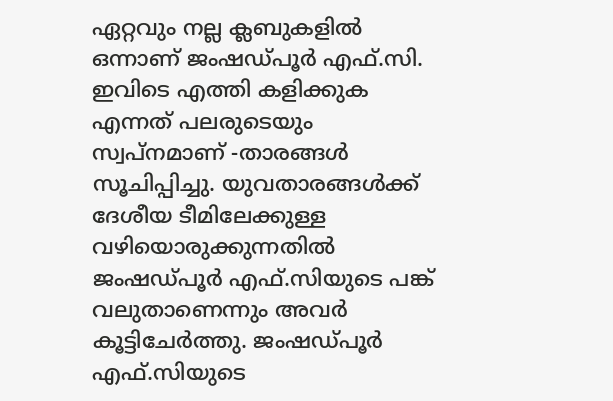ഏറ്റവും നല്ല ക്ലബുകളിൽ ഒന്നാണ് ജംഷഡ്പൂർ എഫ്.സി. ഇവിടെ എത്തി കളിക്കുക എന്നത് പലരുടെയും സ്വപ്നമാണ് -താരങ്ങൾ സൂചിപ്പിച്ചു. യുവതാരങ്ങൾക്ക് ദേശീയ ടീമിലേക്കുള്ള വഴിയൊരുക്കുന്നതിൽ ജംഷഡ്പൂർ എഫ്.സിയുടെ പങ്ക് വലുതാണെന്നും അവർ കൂട്ടിചേർത്തു. ജംഷഡ്പൂർ എഫ്.സിയുടെ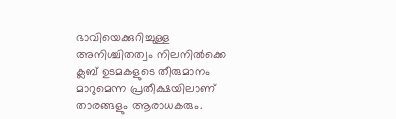ഭാവിയെക്കുറിച്ചുള്ള അനിശ്ചിതത്വം നിലനിൽക്കെ ക്ലബ് ഉടമകളുടെ തീരുമാനം മാറുമെന്ന പ്രതീക്ഷയിലാണ് താരങ്ങളും ആരാധകരും.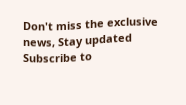Don't miss the exclusive news, Stay updated
Subscribe to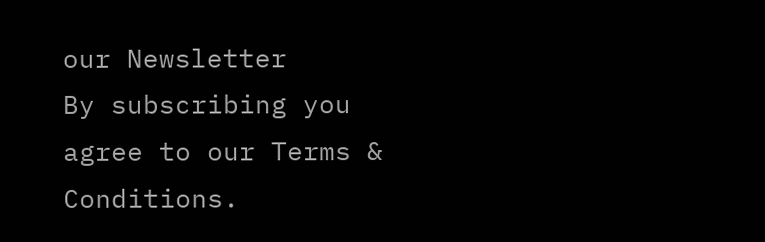our Newsletter
By subscribing you agree to our Terms & Conditions.